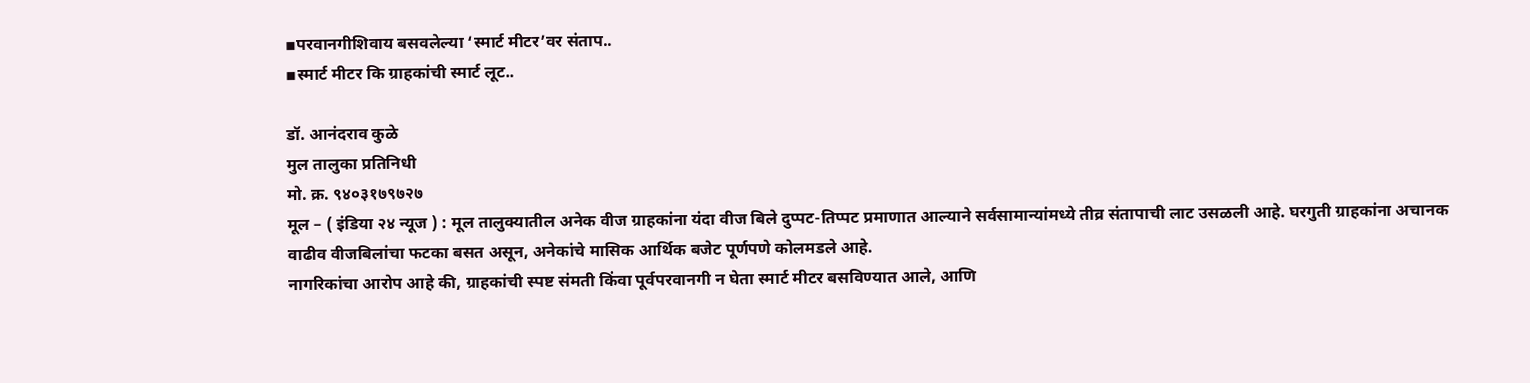▪परवानगीशिवाय बसवलेल्या ‘स्मार्ट मीटर’वर संताप..
▪स्मार्ट मीटर कि ग्राहकांची स्मार्ट लूट..

डॉ. आनंदराव कुळे
मुल तालुका प्रतिनिधी
मो. क्र. ९४०३१७९७२७
मूल – ( इंडिया २४ न्यूज ) : मूल तालुक्यातील अनेक वीज ग्राहकांना यंदा वीज बिले दुप्पट-तिप्पट प्रमाणात आल्याने सर्वसामान्यांमध्ये तीव्र संतापाची लाट उसळली आहे. घरगुती ग्राहकांना अचानक वाढीव वीजबिलांचा फटका बसत असून, अनेकांचे मासिक आर्थिक बजेट पूर्णपणे कोलमडले आहे.
नागरिकांचा आरोप आहे की, ग्राहकांची स्पष्ट संमती किंवा पूर्वपरवानगी न घेता स्मार्ट मीटर बसविण्यात आले, आणि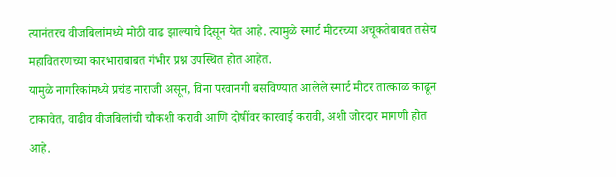त्यानंतरच वीजबिलांमध्ये मोठी वाढ झाल्याचे दिसून येत आहे. त्यामुळे स्मार्ट मीटरच्या अचूकतेबाबत तसेच महावितरणच्या कारभाराबाबत गंभीर प्रश्न उपस्थित होत आहेत.
यामुळे नागरिकांमध्ये प्रचंड नाराजी असून, विना परवानगी बसविण्यात आलेले स्मार्ट मीटर तात्काळ काढून टाकावेत, वाढीव वीजबिलांची चौकशी करावी आणि दोषींवर कारवाई करावी, अशी जोरदार मागणी होत आहे.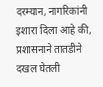दरम्यान, नागरिकांनी इशारा दिला आहे की, प्रशासनाने तातडीने दखल घेतली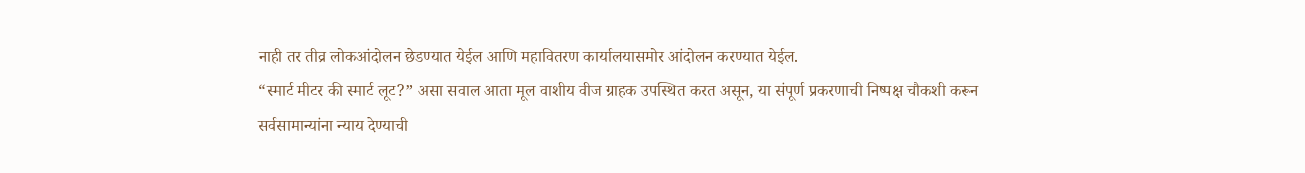नाही तर तीव्र लोकआंदोलन छेडण्यात येईल आणि महावितरण कार्यालयासमोर आंदोलन करण्यात येईल.
“स्मार्ट मीटर की स्मार्ट लूट?” असा सवाल आता मूल वाशीय वीज ग्राहक उपस्थित करत असून, या संपूर्ण प्रकरणाची निष्पक्ष चौकशी करून सर्वसामान्यांना न्याय देण्याची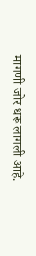मागणी जोर धरू लागली आहे.